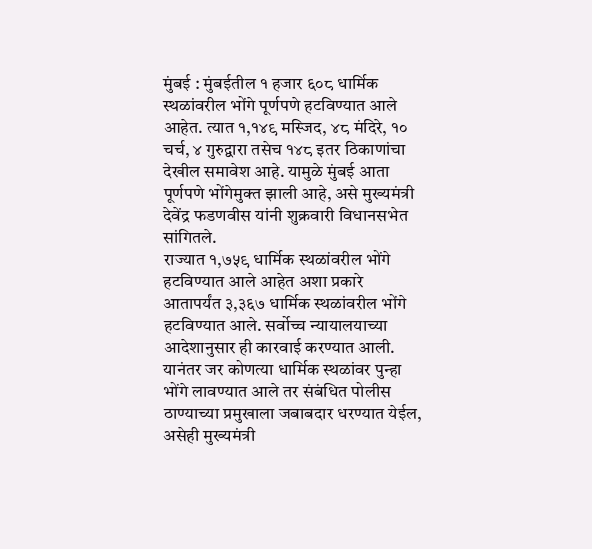मुंबई : मुंबईतील १ हजार ६०८ धार्मिक स्थळांवरील भोंगे पूर्णपणे हटविण्यात आले आहेत. त्यात १,१४९ मस्जिद, ४८ मंदिरे, १० चर्च, ४ गुरुद्वारा तसेच १४८ इतर ठिकाणांचा देखील समावेश आहे. यामुळे मुंबई आता पूर्णपणे भोंगेमुक्त झाली आहे, असे मुख्यमंत्री देवेंद्र फडणवीस यांनी शुक्रवारी विधानसभेत सांगितले.
राज्यात १,७५९ धार्मिक स्थळांवरील भोंगे हटविण्यात आले आहेत अशा प्रकारे आतापर्यंत ३,३६७ धार्मिक स्थळांवरील भोंगे हटविण्यात आले. सर्वोच्च न्यायालयाच्या आदेशानुसार ही कारवाई करण्यात आली. यानंतर जर कोणत्या धार्मिक स्थळांवर पुन्हा भोंगे लावण्यात आले तर संबंधित पोलीस ठाण्याच्या प्रमुखाला जबाबदार धरण्यात येईल, असेही मुख्यमंत्री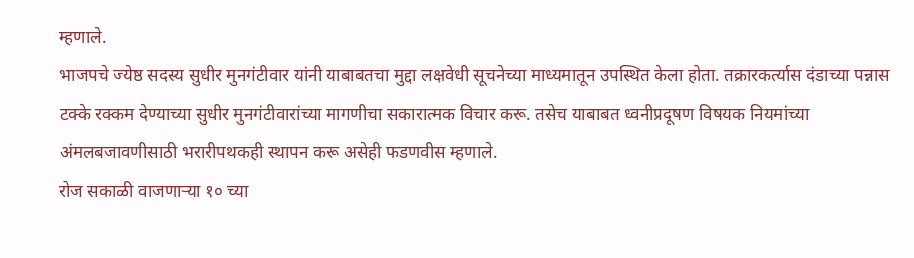म्हणाले.
भाजपचे ज्येष्ठ सदस्य सुधीर मुनगंटीवार यांनी याबाबतचा मुद्दा लक्षवेधी सूचनेच्या माध्यमातून उपस्थित केला होता. तक्रारकर्त्यास दंडाच्या पन्नास टक्के रक्कम देण्याच्या सुधीर मुनगंटीवारांच्या मागणीचा सकारात्मक विचार करू. तसेच याबाबत ध्वनीप्रदूषण विषयक नियमांच्या अंमलबजावणीसाठी भरारीपथकही स्थापन करू असेही फडणवीस म्हणाले.
रोज सकाळी वाजणाऱ्या १० च्या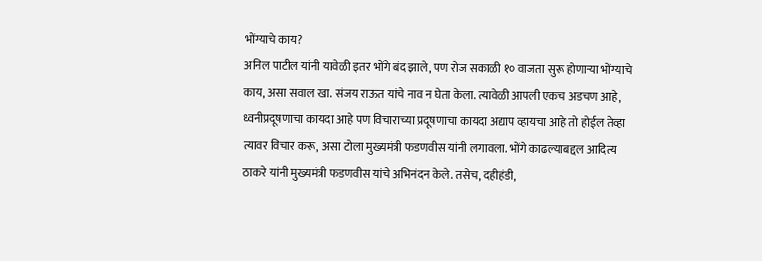भोंग्याचे काय?
अनिल पाटील यांनी यावेळी इतर भोंगे बंद झाले, पण रोज सकाळी १० वाजता सुरू होणाऱ्या भोंग्याचे काय, असा सवाल खा. संजय राऊत यांचे नाव न घेता केला. त्यावेळी आपली एकच अडचण आहे, ध्वनीप्रदूषणाचा कायदा आहे पण विचाराच्या प्रदूषणाचा कायदा अद्याप व्हायचा आहे तो होईल तेव्हा त्यावर विचार करू, असा टोला मुख्यमंत्री फडणवीस यांनी लगावला. भोंगे काढल्याबद्दल आदित्य ठाकरे यांनी मुख्यमंत्री फडणवीस यांचे अभिनंदन केले. तसेच, दहीहंडी,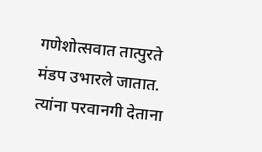गणेशोत्सवात तात्पुरते मंडप उभारले जातात. त्यांना परवानगी देताना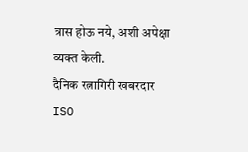त्रास होऊ नये, अशी अपेक्षा व्यक्त केली.
दैनिक रत्नागिरी खबरदार
ISO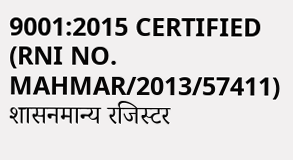9001:2015 CERTIFIED
(RNI NO. MAHMAR/2013/57411)
शासनमान्य रजिस्टर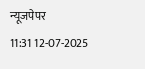न्यूजपेपर
11:31 12-07-2025